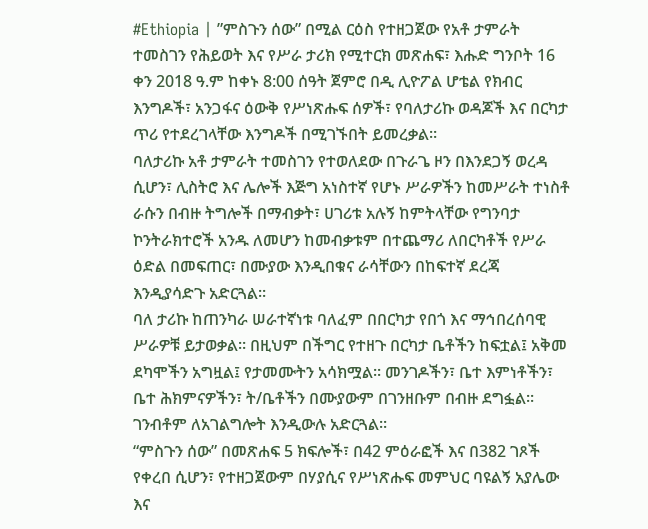#Ethiopia | ”ምስጉን ሰው” በሚል ርዕስ የተዘጋጀው የአቶ ታምራት ተመስገን የሕይወት እና የሥራ ታሪክ የሚተርክ መጽሐፍ፣ እሑድ ግንቦት 16 ቀን 2018 ዓ.ም ከቀኑ 8:00 ሰዓት ጀምሮ በዲ ሊዮፖል ሆቴል የክብር እንግዶች፣ አንጋፋና ዕውቅ የሥነጽሑፍ ሰዎች፣ የባለታሪኩ ወዳጆች እና በርካታ ጥሪ የተደረገላቸው እንግዶች በሚገኙበት ይመረቃል።
ባለታሪኩ አቶ ታምራት ተመስገን የተወለደው በጉራጌ ዞን በእንደጋኝ ወረዳ ሲሆን፣ ሊስትሮ እና ሌሎች እጅግ አነስተኛ የሆኑ ሥራዎችን ከመሥራት ተነስቶ ራሱን በብዙ ትግሎች በማብቃት፣ ሀገሪቱ አሉኝ ከምትላቸው የግንባታ ኮንትራክተሮች አንዱ ለመሆን ከመብቃቱም በተጨማሪ ለበርካቶች የሥራ ዕድል በመፍጠር፣ በሙያው እንዲበቁና ራሳቸውን በከፍተኛ ደረጃ እንዲያሳድጉ አድርጓል፡፡
ባለ ታሪኩ ከጠንካራ ሠራተኛነቱ ባለፈም በበርካታ የበጎ እና ማኅበረሰባዊ ሥራዎቹ ይታወቃል። በዚህም በችግር የተዘጉ በርካታ ቤቶችን ከፍቷል፤ አቅመ ደካሞችን አግዟል፤ የታመሙትን አሳክሟል፡፡ መንገዶችን፣ ቤተ እምነቶችን፣ ቤተ ሕክምናዎችን፣ ት/ቤቶችን በሙያውም በገንዘቡም በብዙ ደግፏል፡፡ ገንብቶም ለአገልግሎት እንዲውሉ አድርጓል፡፡
“ምስጉን ሰው” በመጽሐፍ 5 ክፍሎች፣ በ42 ምዕራፎች እና በ382 ገጾች የቀረበ ሲሆን፣ የተዘጋጀውም በሃያሲና የሥነጽሑፍ መምህር ባዩልኝ አያሌው እና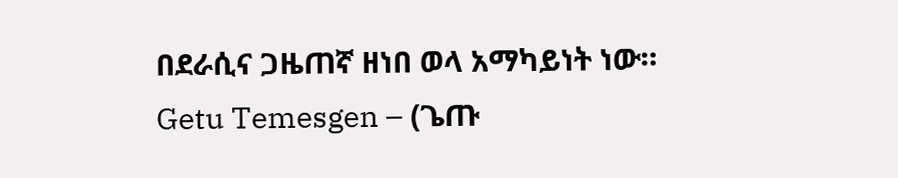በደራሲና ጋዜጠኛ ዘነበ ወላ አማካይነት ነው።
Getu Temesgen – (ጌጡ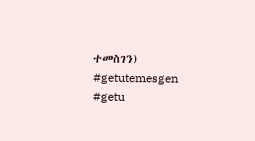ተመስገን)
#getutemesgen #getu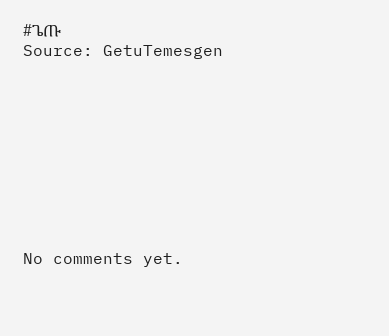#ጌጡ
Source: GetuTemesgen









No comments yet.